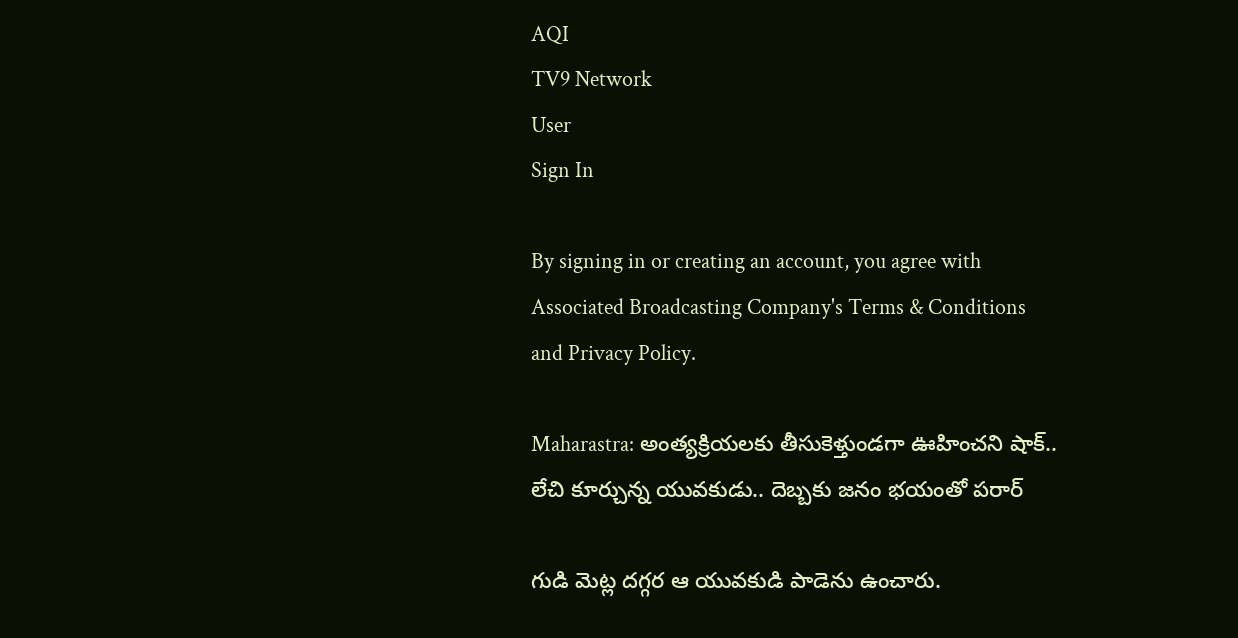AQI
TV9 Network
User
Sign In

By signing in or creating an account, you agree with Associated Broadcasting Company's Terms & Conditions and Privacy Policy.

Maharastra: అంత్యక్రియలకు తీసుకెళ్తుండగా ఊహించని షాక్.. లేచి కూర్చున్న యువకుడు.. దెబ్బకు జనం భయంతో పరార్

గుడి మెట్ల దగ్గర ఆ యువకుడి పాడెను ఉంచారు.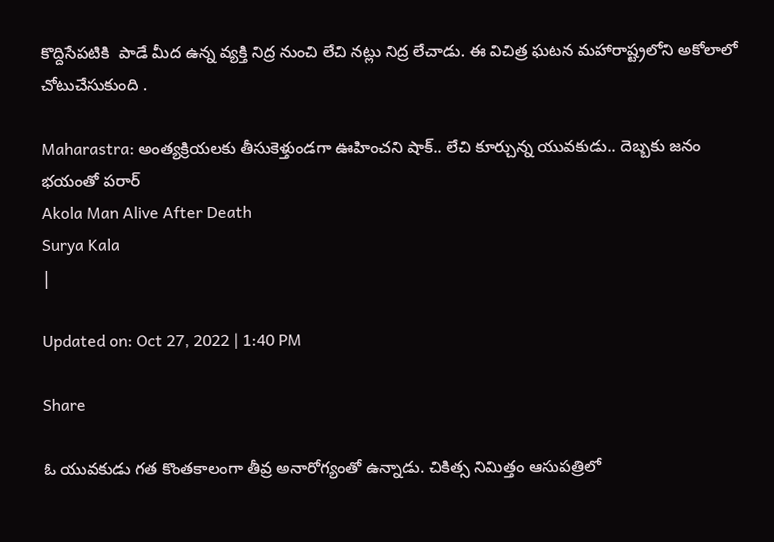కొద్దిసేపటికి  పాడే మీద ఉన్న వ్యక్తి నిద్ర నుంచి లేచి నట్లు నిద్ర లేచాడు. ఈ విచిత్ర ఘటన మహారాష్ట్రలోని అకోలాలో చోటుచేసుకుంది .

Maharastra: అంత్యక్రియలకు తీసుకెళ్తుండగా ఊహించని షాక్.. లేచి కూర్చున్న యువకుడు.. దెబ్బకు జనం భయంతో పరార్
Akola Man Alive After Death
Surya Kala
|

Updated on: Oct 27, 2022 | 1:40 PM

Share

ఓ యువకుడు గత కొంతకాలంగా తీవ్ర అనారోగ్యంతో ఉన్నాడు. చికిత్స నిమిత్తం ఆసుపత్రిలో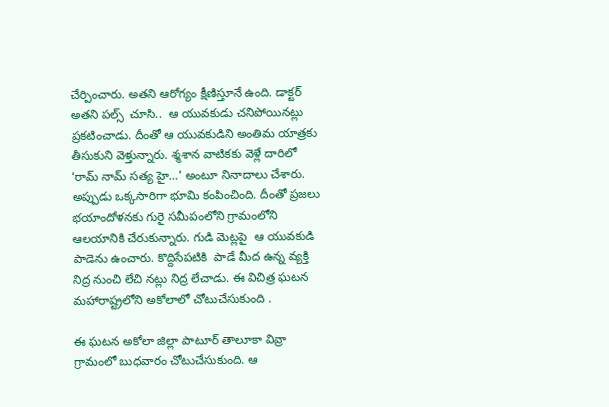చేర్పించారు. అతని ఆరోగ్యం క్షీణిస్తూనే ఉంది. డాక్టర్ అతని పల్స్  చూసి..  ఆ యువకుడు చనిపోయినట్లు ప్రకటించాడు. దీంతో ఆ యువకుడిని అంతిమ యాత్రకు తీసుకుని వెళ్తున్నారు. శ్మశాన వాటికకు వెళ్లే దారిలో ‘రామ్‌ నామ్‌ సత్య హై…’ అంటూ నినాదాలు చేశారు. అప్పుడు ఒక్కసారిగా భూమి కంపించింది. దీంతో ప్రజలు భయాందోళనకు గురై సమీపంలోని గ్రామంలోని ఆలయానికి చేరుకున్నారు. గుడి మెట్లపై  ఆ యువకుడి పాడెను ఉంచారు. కొద్దిసేపటికి  పాడే మీద ఉన్న వ్యక్తి నిద్ర నుంచి లేచి నట్లు నిద్ర లేచాడు. ఈ విచిత్ర ఘటన మహారాష్ట్రలోని అకోలాలో చోటుచేసుకుంది .

ఈ ఘటన అకోలా జిల్లా పాటూర్ తాలూకా వివ్రా గ్రామంలో బుధవారం చోటుచేసుకుంది. ఆ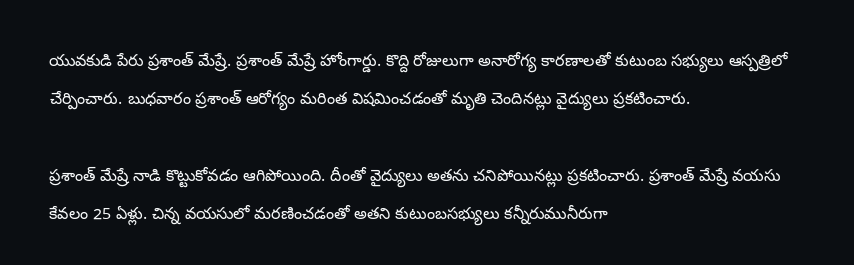యువకుడి పేరు ప్రశాంత్ మేష్రే. ప్రశాంత్ మేష్రే హోంగార్డు. కొద్ది రోజులుగా అనారోగ్య కారణాలతో కుటుంబ సభ్యులు ఆస్పత్రిలో చేర్పించారు. బుధవారం ప్రశాంత్ ఆరోగ్యం మరింత విషమించడంతో మృతి చెందినట్లు వైద్యులు ప్రకటించారు.

ప్రశాంత్ మేష్రే నాడి కొట్టుకోవడం ఆగిపోయింది. దీంతో వైద్యులు అతను చనిపోయినట్లు ప్రకటించారు. ప్రశాంత్ మేష్రే వయసు కేవలం 25 ఏళ్లు. చిన్న వయసులో మరణించడంతో అతని కుటుంబసభ్యులు కన్నీరుమునీరుగా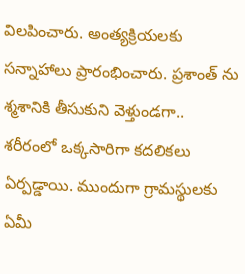విలపించారు. అంత్యక్రియలకు సన్నాహాలు ప్రారంభించారు. ప్రశాంత్ ను శ్మశానికి తీసుకుని వెళ్తుండగా.. శరీరంలో ఒక్కసారిగా కదలికలు ఏర్పడ్డాయి. ముందుగా గ్రామస్థులకు ఏమీ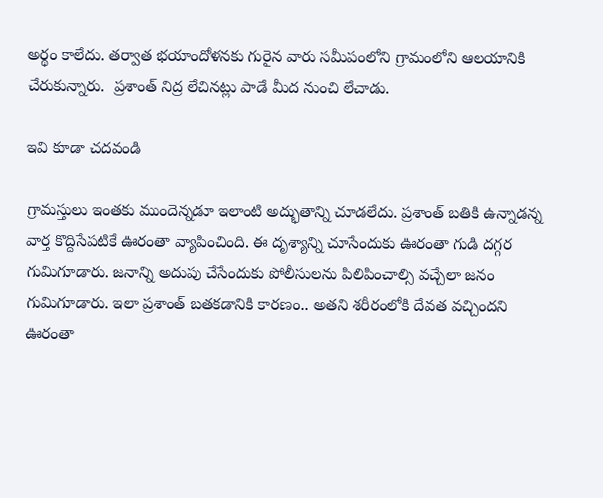అర్థం కాలేదు. తర్వాత భయాందోళనకు గురైన వారు సమీపంలోని గ్రామంలోని ఆలయానికి చేరుకున్నారు.  ప్రశాంత్ నిద్ర లేచినట్లు పాడే మీద నుంచి లేచాడు.

ఇవి కూడా చదవండి

గ్రామస్తులు ఇంతకు ముందెన్నడూ ఇలాంటి అద్భుతాన్ని చూడలేదు. ప్రశాంత్ బతికి ఉన్నాడన్న వార్త కొద్దిసేపటికే ఊరంతా వ్యాపించింది. ఈ దృశ్యాన్ని చూసేందుకు ఊరంతా గుడి దగ్గర గుమిగూడారు. జనాన్ని అదుపు చేసేందుకు పోలీసులను పిలిపించాల్సి వచ్చేలా జనం గుమిగూడారు. ఇలా ప్రశాంత్ బతకడానికి కారణం.. అతని శరీరంలోకి దేవత వచ్చిందని ఊరంతా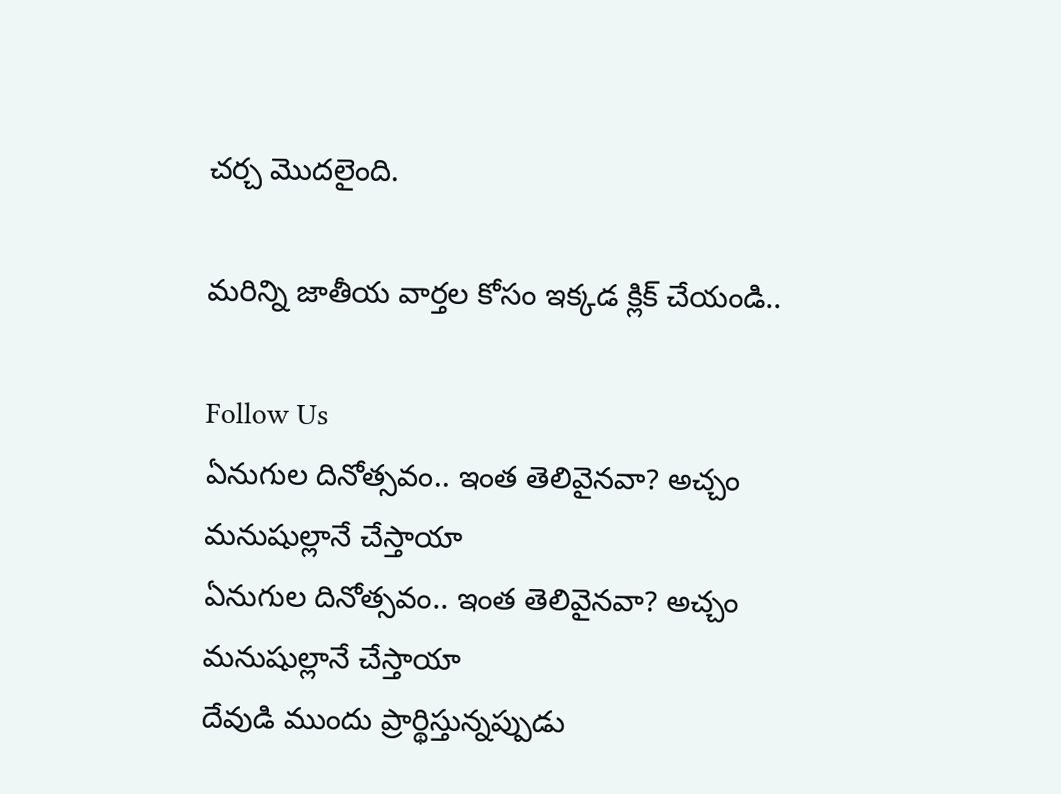చర్చ మొదలైంది.

మరిన్ని జాతీయ వార్తల కోసం ఇక్కడ క్లిక్ చేయండి..

Follow Us
ఏనుగుల దినోత్సవం.. ఇంత తెలివైనవా? అచ్చం మనుషుల్లానే చేస్తాయా
ఏనుగుల దినోత్సవం.. ఇంత తెలివైనవా? అచ్చం మనుషుల్లానే చేస్తాయా
దేవుడి ముందు ప్రార్థిస్తున్నప్పుడు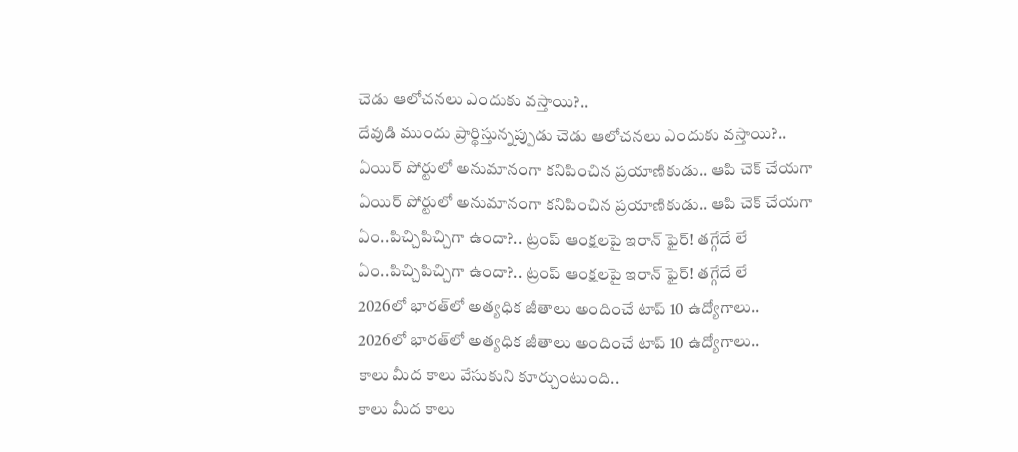చెడు ఆలోచనలు ఎందుకు వస్తాయి?..
దేవుడి ముందు ప్రార్థిస్తున్నప్పుడు చెడు ఆలోచనలు ఎందుకు వస్తాయి?..
ఏయిర్‌ పోర్టులో అనుమానంగా కనిపించిన ప్రయాణికుడు.. ఆపి చెక్‌ చేయగా
ఏయిర్‌ పోర్టులో అనుమానంగా కనిపించిన ప్రయాణికుడు.. ఆపి చెక్‌ చేయగా
ఏం..పిచ్చిపిచ్చిగా ఉందా?.. ట్రంప్ ఆంక్షలపై ఇరాన్ ఫైర్! తగ్గేదే లే
ఏం..పిచ్చిపిచ్చిగా ఉందా?.. ట్రంప్ ఆంక్షలపై ఇరాన్ ఫైర్! తగ్గేదే లే
2026లో భారత్‌లో అత్యధిక జీతాలు అందించే టాప్ 10 ఉద్యోగాలు..
2026లో భారత్‌లో అత్యధిక జీతాలు అందించే టాప్ 10 ఉద్యోగాలు..
కాలు మీద కాలు వేసుకుని కూర్చుంటుంది..
కాలు మీద కాలు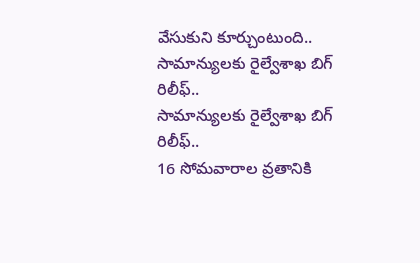వేసుకుని కూర్చుంటుంది..
సామాన్యులకు రైల్వేశాఖ బిగ్ రిలీఫ్..
సామాన్యులకు రైల్వేశాఖ బిగ్ రిలీఫ్..
16 సోమవారాల వ్రతానికి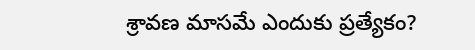శ్రావణ మాసమే ఎందుకు ప్రత్యేకం?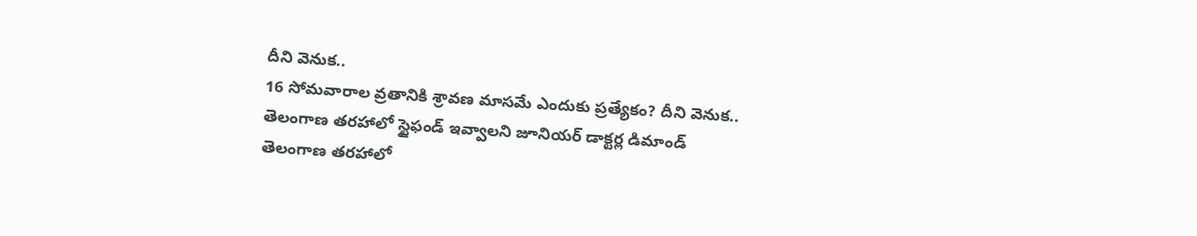దీని వెనుక..
16 సోమవారాల వ్రతానికి శ్రావణ మాసమే ఎందుకు ప్రత్యేకం? దీని వెనుక..
తెలంగాణ తరహాలో స్టైఫండ్ ఇవ్వాలని జూనియర్ డాక్టర్ల డిమాండ్
తెలంగాణ తరహాలో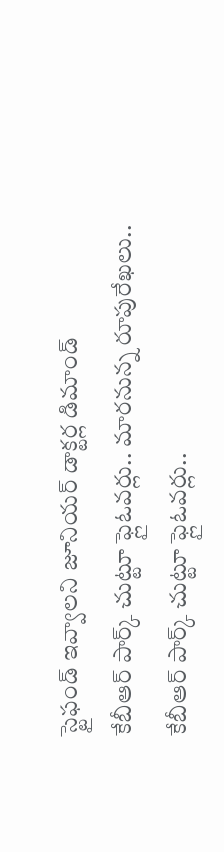స్టైఫండ్ ఇవ్వాలని జూనియర్ డాక్టర్ల డిమాండ్
కేబీఆర్ పార్క్ చుట్టూ ఫ్లైఓవర్లు.. మారనున్న రూపురేఖలు..
కేబీఆర్ పార్క్ చుట్టూ ఫ్లైఓవర్లు..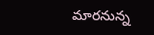మారనున్న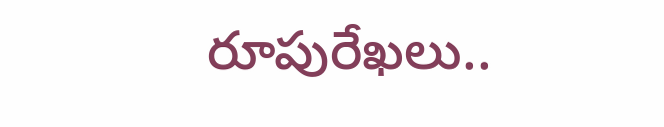రూపురేఖలు..